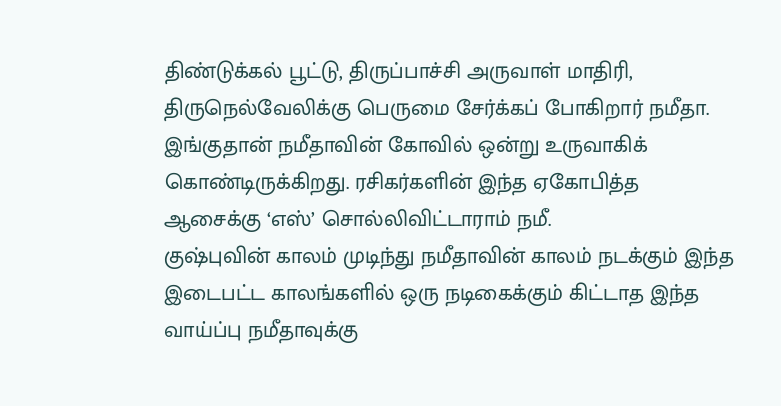திண்டுக்கல் பூட்டு, திருப்பாச்சி அருவாள் மாதிரி, திருநெல்வேலிக்கு பெருமை சேர்க்கப் போகிறார் நமீதா. இங்குதான் நமீதாவின் கோவில் ஒன்று உருவாகிக் கொண்டிருக்கிறது. ரசிகர்களின் இந்த ஏகோபித்த ஆசைக்கு ‘எஸ்’ சொல்லிவிட்டாராம் நமீ.
குஷ்புவின் காலம் முடிந்து நமீதாவின் காலம் நடக்கும் இந்த இடைபட்ட காலங்களில் ஒரு நடிகைக்கும் கிட்டாத இந்த வாய்ப்பு நமீதாவுக்கு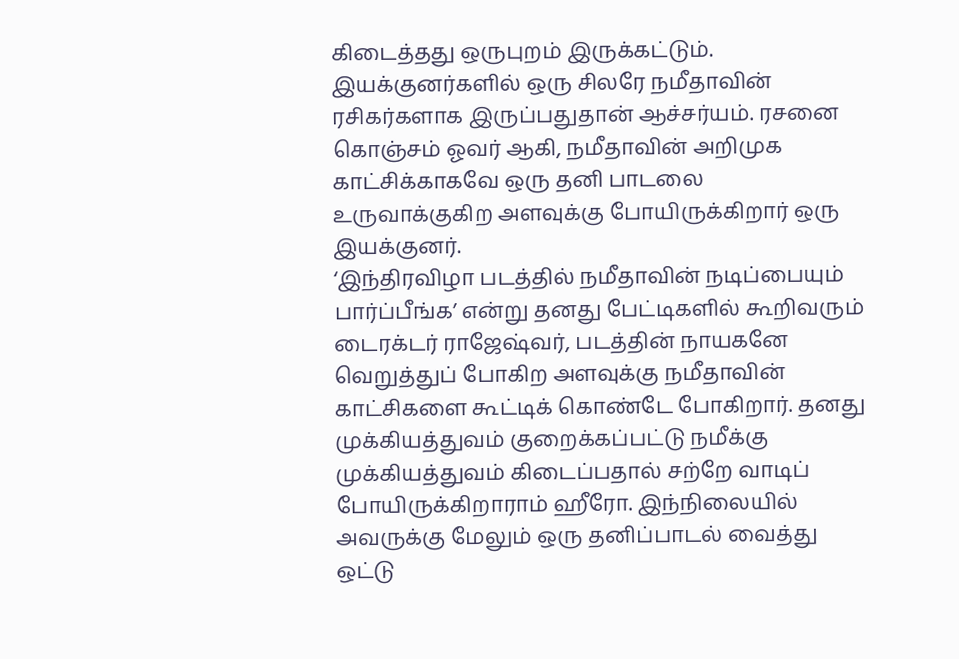கிடைத்தது ஒருபுறம் இருக்கட்டும். இயக்குனர்களில் ஒரு சிலரே நமீதாவின் ரசிகர்களாக இருப்பதுதான் ஆச்சர்யம். ரசனை கொஞ்சம் ஓவர் ஆகி, நமீதாவின் அறிமுக காட்சிக்காகவே ஒரு தனி பாடலை உருவாக்குகிற அளவுக்கு போயிருக்கிறார் ஒரு இயக்குனர்.
‘இந்திரவிழா படத்தில் நமீதாவின் நடிப்பையும் பார்ப்பீங்க’ என்று தனது பேட்டிகளில் கூறிவரும் டைரக்டர் ராஜேஷ்வர், படத்தின் நாயகனே வெறுத்துப் போகிற அளவுக்கு நமீதாவின் காட்சிகளை கூட்டிக் கொண்டே போகிறார். தனது முக்கியத்துவம் குறைக்கப்பட்டு நமீக்கு முக்கியத்துவம் கிடைப்பதால் சற்றே வாடிப் போயிருக்கிறாராம் ஹீரோ. இந்நிலையில் அவருக்கு மேலும் ஒரு தனிப்பாடல் வைத்து ஒட்டு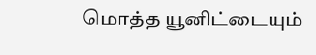மொத்த யூனிட்டையும்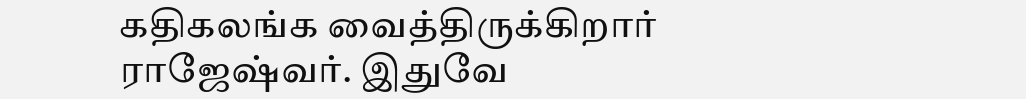கதிகலங்க வைத்திருக்கிறார் ராஜேஷ்வர். இதுவே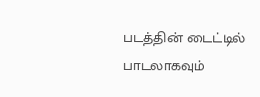படத்தின் டைட்டில் பாடலாகவும்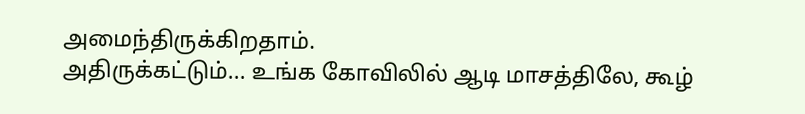அமைந்திருக்கிறதாம்.
அதிருக்கட்டும்... உங்க கோவிலில் ஆடி மாசத்திலே, கூழ்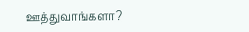ஊத்துவாங்களா?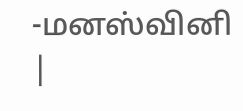-மனஸ்வினி |